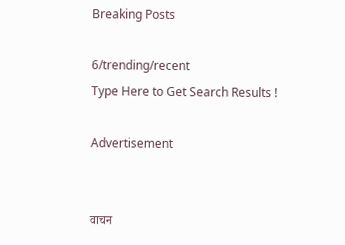Breaking Posts

6/trending/recent
Type Here to Get Search Results !

Advertisement


वाचन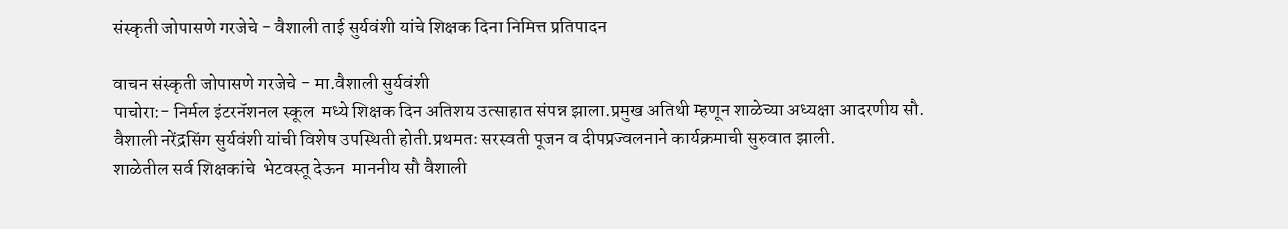संस्कृती जोपासणे गरजेचे - वैशाली ताई सुर्यवंशी यांचे शिक्षक दिना निमित्त प्रतिपादन

वाचन संस्कृती जोपासणे गरजेचे - मा.वैशाली सुर्यवंशी
पाचोरा:- निर्मल इंटरनॅशनल स्कूल  मध्ये शिक्षक दिन अतिशय उत्साहात संपन्न झाला.प्रमुख अतिथी म्हणून शाळेच्या अध्यक्षा आदरणीय सौ. वैशाली नरेंद्रसिंग सुर्यवंशी यांची विशेष उपस्थिती होती.प्रथमतः सरस्वती पूजन व दीपप्रज्वलनाने कार्यक्रमाची सुरुवात झाली.
शाळेतील सर्व शिक्षकांचे  भेटवस्तू देऊन  माननीय सौ वैशाली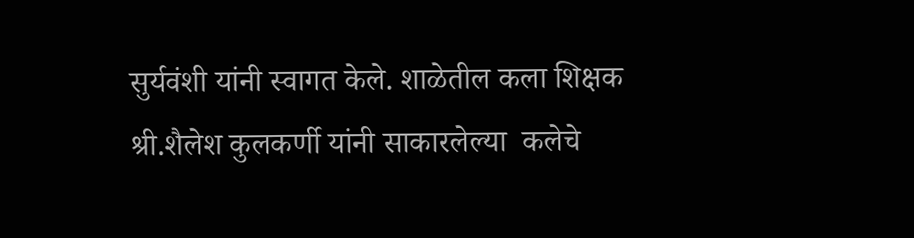सुर्यवंशी यांनी स्वागत केले. शाळेतील कला शिक्षक श्री.शैलेश कुलकर्णी यांनी साकारलेल्या  कलेचे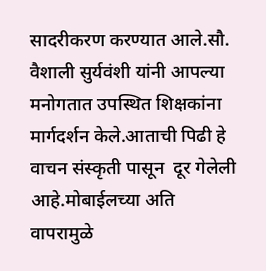सादरीकरण करण्यात आले.सौ. वैशाली सुर्यवंशी यांनी आपल्या मनोगतात उपस्थित शिक्षकांना मार्गदर्शन केले.आताची पिढी हे वाचन संस्कृती पासून  दूर गेलेली आहे.मोबाईलच्या अति वापरामुळे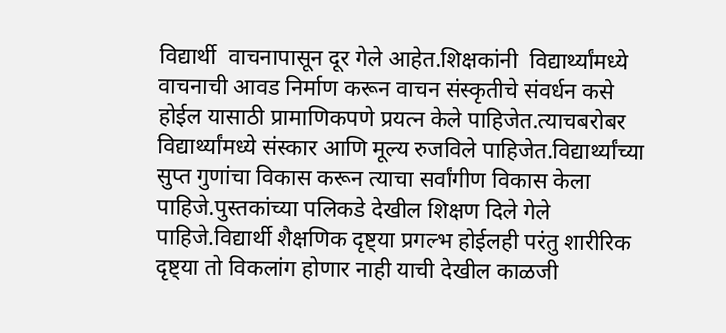विद्यार्थी  वाचनापासून दूर गेले आहेत.शिक्षकांनी  विद्यार्थ्यांमध्ये वाचनाची आवड निर्माण करून वाचन संस्कृतीचे संवर्धन कसे होईल यासाठी प्रामाणिकपणे प्रयत्न केले पाहिजेत.त्याचबरोबर विद्यार्थ्यांमध्ये संस्कार आणि मूल्य रुजविले पाहिजेत.विद्यार्थ्यांच्या सुप्त गुणांचा विकास करून त्याचा सर्वांगीण विकास केला पाहिजे.पुस्तकांच्या पलिकडे देखील शिक्षण दिले गेले पाहिजे.विद्यार्थी शैक्षणिक दृष्ट्या प्रगल्भ होईलही परंतु शारीरिक दृष्ट्या तो विकलांग होणार नाही याची देखील काळजी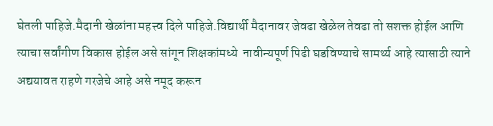घेतली पाहिजे.मैदानी खेळांना महत्त्व दिले पाहिजे.विद्यार्थी मैदानावर जेवढा खेळेल तेवढा तो सशक्त होईल आणि त्याचा सर्वांगीण विकास होईल असे सांगून शिक्षकांमध्ये  नावीन्यपूर्ण पिढी घडविण्याचे सामर्थ्य आहे त्यासाठी त्याने अद्ययावत राहणे गरजेचे आहे असे नमूद करून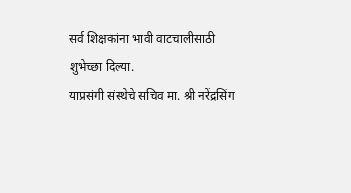सर्व शिक्षकांना भावी वाटचालीसाठी शुभेच्छा दिल्या.
याप्रसंगी संस्थेचे सचिव मा. श्री नरेंद्रसिंग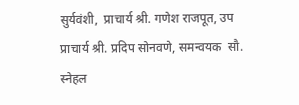सुर्यवंशी,  प्राचार्य श्री. गणेश राजपूत, उप प्राचार्य श्री. प्रदिप सोनवणे, समन्वयक  सौ. स्नेहल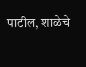पाटील, शाळेचे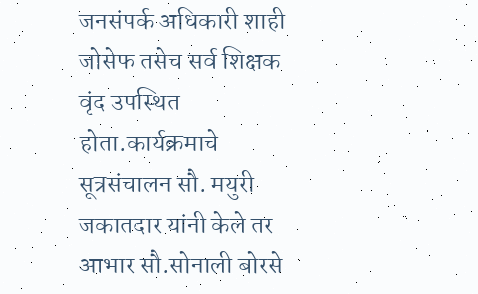जनसंपर्क अधिकारी शाही जोसेफ तसेच सर्व शिक्षक वृंद उपस्थित होता.कार्यक्रमाचे सूत्रसंचालन सौ. मयुरी जकातदार यांनी केले तर आभार सौ.सोनाली बोरसे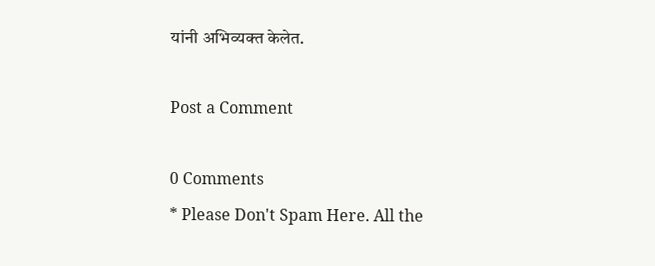यांनी अभिव्यक्त केलेत.

Post a Comment

0 Comments
* Please Don't Spam Here. All the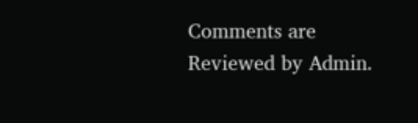Comments are Reviewed by Admin.